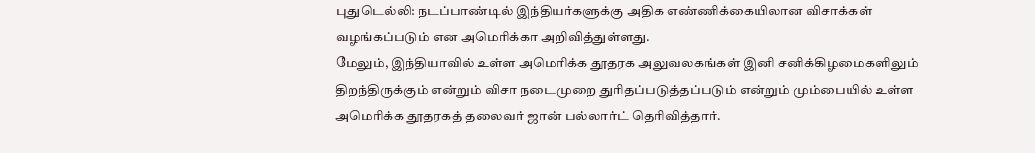புதுடெல்லி: நடப்பாண்டில் இந்தியர்களுக்கு அதிக எண்ணிக்கையிலான விசாக்கள் வழங்கப்படும் என அமெரிக்கா அறிவித்துள்ளது.
மேலும், இந்தியாவில் உள்ள அமெரிக்க தூதரக அலுவலகங்கள் இனி சனிக்கிழமைகளிலும் திறந்திருக்கும் என்றும் விசா நடைமுறை துரிதப்படுத்தப்படும் என்றும் மும்பையில் உள்ள அமெரிக்க தூதரகத் தலைவர் ஜான் பல்லார்ட் தெரிவித்தார்.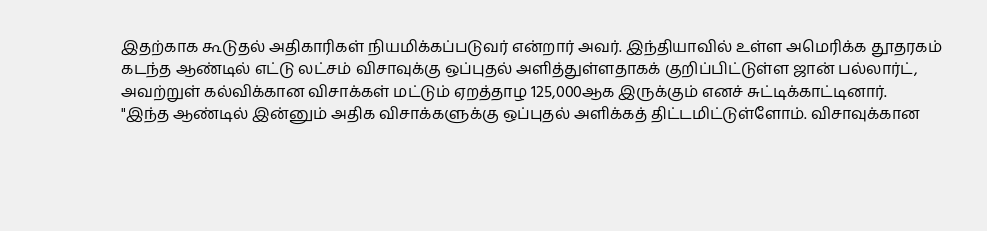இதற்காக கூடுதல் அதிகாரிகள் நியமிக்கப்படுவர் என்றார் அவர். இந்தியாவில் உள்ள அமெரிக்க தூதரகம் கடந்த ஆண்டில் எட்டு லட்சம் விசாவுக்கு ஒப்புதல் அளித்துள்ளதாகக் குறிப்பிட்டுள்ள ஜான் பல்லார்ட், அவற்றுள் கல்விக்கான விசாக்கள் மட்டும் ஏறத்தாழ 125,000ஆக இருக்கும் எனச் சுட்டிக்காட்டினார்.
"இந்த ஆண்டில் இன்னும் அதிக விசாக்களுக்கு ஒப்புதல் அளிக்கத் திட்டமிட்டுள்ளோம். விசாவுக்கான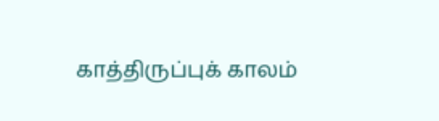காத்திருப்புக் காலம்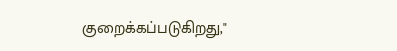குறைக்கப்படுகிறது,"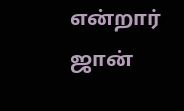என்றார் ஜான்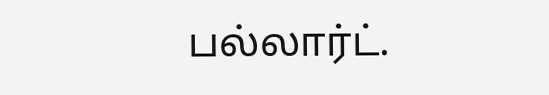பல்லார்ட்.